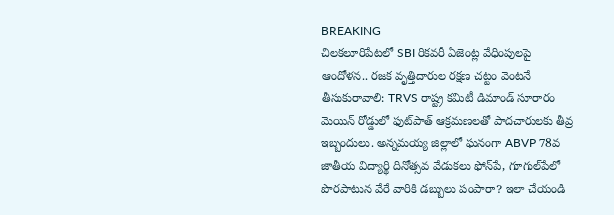BREAKING
చిలకలూరిపేటలో SBI రికవరీ ఏజెంట్ల వేధింపులపై ఆందోళన.. రజక వృత్తిదారుల రక్షణ చట్టం వెంటనే తీసుకురావాలి: TRVS రాష్ట్ర కమిటీ డిమాండ్ సూరారం మెయిన్ రోడ్డులో ఫుట్‌పాత్ ఆక్రమణలతో పాదచారులకు తీవ్ర ఇబ్బందులు. అన్నమయ్య జిల్లాలో ఘనంగా ABVP 78వ జాతీయ విద్యార్థి దినోత్సవ వేడుకలు ఫోన్‌పే, గూగుల్‌పేలో పొరపాటున వేరే వారికి డబ్బులు పంపారా? ఇలా చేయండి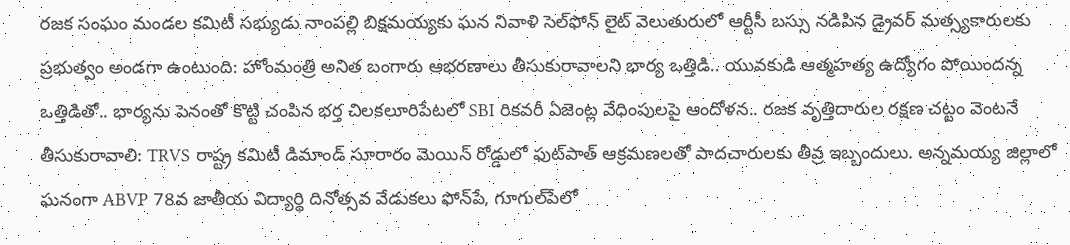రజక సంఘం మండల కమిటీ సభ్యుడు నాంపల్లి బిక్షమయ్యకు ఘన నివాళి సెల్‌ఫోన్ లైట్ వెలుతురులో ఆర్టీసీ బస్సు నడిపిన డ్రైవర్ మత్స్యకారులకు ప్రభుత్వం అండగా ఉంటుంది: హోంమంత్రి అనిత బంగారు ఆభరణాలు తీసుకురావాలని భార్య ఒత్తిడి.. యువకుడి ఆత్మహత్య ఉద్యోగం పోయిందన్న ఒత్తిడితో.. భార్యను పెనంతో కొట్టి చంపిన భర్త చిలకలూరిపేటలో SBI రికవరీ ఏజెంట్ల వేధింపులపై ఆందోళన.. రజక వృత్తిదారుల రక్షణ చట్టం వెంటనే తీసుకురావాలి: TRVS రాష్ట్ర కమిటీ డిమాండ్ సూరారం మెయిన్ రోడ్డులో ఫుట్‌పాత్ ఆక్రమణలతో పాదచారులకు తీవ్ర ఇబ్బందులు. అన్నమయ్య జిల్లాలో ఘనంగా ABVP 78వ జాతీయ విద్యార్థి దినోత్సవ వేడుకలు ఫోన్‌పే, గూగుల్‌పేలో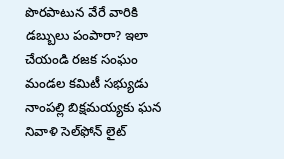పొరపాటున వేరే వారికి డబ్బులు పంపారా? ఇలా చేయండి రజక సంఘం మండల కమిటీ సభ్యుడు నాంపల్లి బిక్షమయ్యకు ఘన నివాళి సెల్‌ఫోన్ లైట్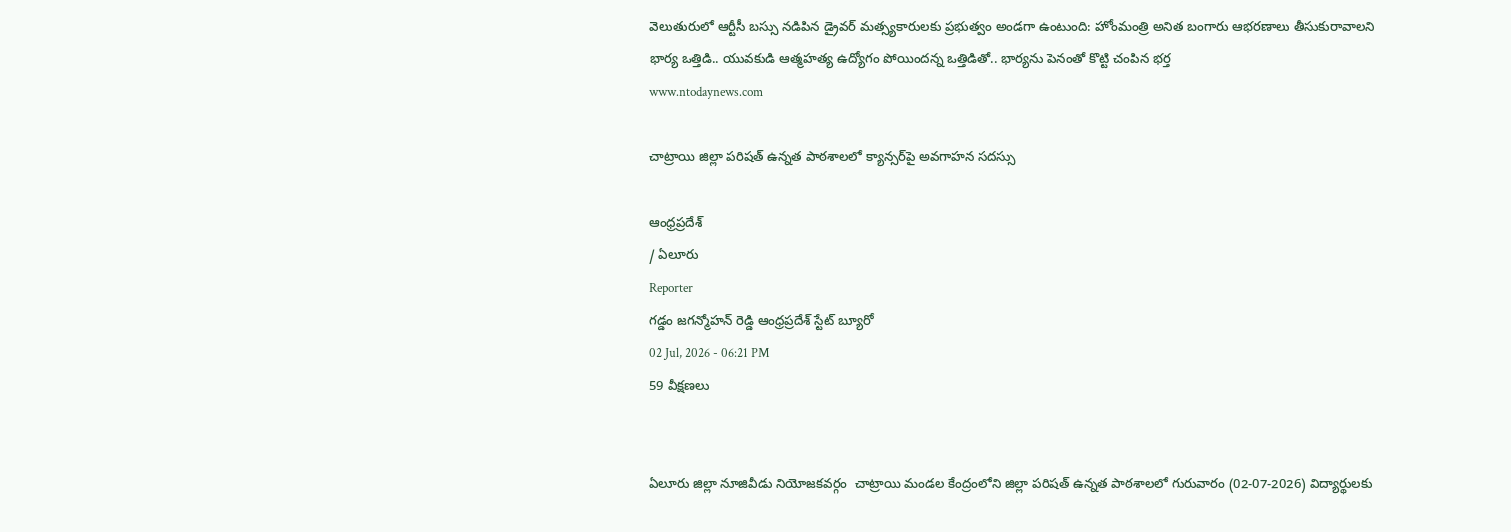వెలుతురులో ఆర్టీసీ బస్సు నడిపిన డ్రైవర్ మత్స్యకారులకు ప్రభుత్వం అండగా ఉంటుంది: హోంమంత్రి అనిత బంగారు ఆభరణాలు తీసుకురావాలని భార్య ఒత్తిడి.. యువకుడి ఆత్మహత్య ఉద్యోగం పోయిందన్న ఒత్తిడితో.. భార్యను పెనంతో కొట్టి చంపిన భర్త
www.ntodaynews.com

చాట్రాయి జిల్లా పరిషత్ ఉన్నత పాఠశాలలో క్యాన్సర్‌పై అవగాహన సదస్సు

ఆంధ్రప్రదేశ్
/ ఏలూరు
Reporter
గడ్డం జగన్మోహన్ రెడ్డి ఆంధ్రప్రదేశ్ స్టేట్ బ్యూరో
02 Jul, 2026 - 06:21 PM
59 వీక్షణలు


ఏలూరు జిల్లా నూజివీడు నియోజకవర్గం  చాట్రాయి మండల కేంద్రంలోని జిల్లా పరిషత్ ఉన్నత పాఠశాలలో గురువారం (02-07-2026) విద్యార్థులకు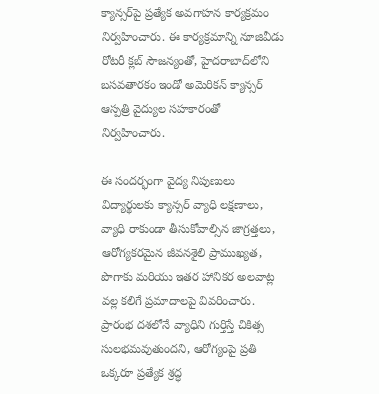క్యాన్సర్‌పై ప్రత్యేక అవగాహన కార్యక్రమం నిర్వహించారు. ఈ కార్యక్రమాన్ని నూజివీడు రోటరీ క్లబ్ సౌజన్యంతో, హైదరాబాద్‌లోని బసవతారకం ఇండో అమెరికన్ క్యాన్సర్ ఆస్పత్రి వైద్యుల సహకారంతో నిర్వహించారు.

ఈ సందర్భంగా వైద్య నిపుణులు విద్యార్థులకు క్యాన్సర్ వ్యాధి లక్షణాలు, వ్యాధి రాకుండా తీసుకోవాల్సిన జాగ్రత్తలు, ఆరోగ్యకరమైన జీవనశైలి ప్రాముఖ్యత, పొగాకు మరియు ఇతర హానికర అలవాట్ల వల్ల కలిగే ప్రమాదాలపై వివరించారు. ప్రారంభ దశలోనే వ్యాధిని గుర్తిస్తే చికిత్స సులభమవుతుందని, ఆరోగ్యంపై ప్రతి ఒక్కరూ ప్రత్యేక శ్రద్ధ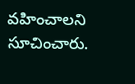వహించాలని సూచించారు.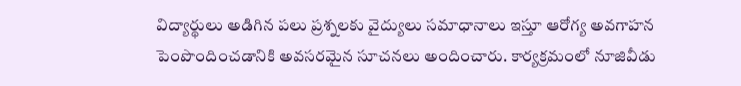విద్యార్థులు అడిగిన పలు ప్రశ్నలకు వైద్యులు సమాధానాలు ఇస్తూ ఆరోగ్య అవగాహన పెంపొందించడానికి అవసరమైన సూచనలు అందించారు. కార్యక్రమంలో నూజివీడు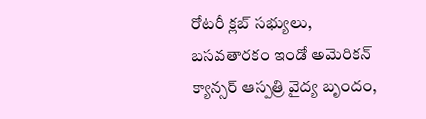రోటరీ క్లబ్ సభ్యులు, బసవతారకం ఇండో అమెరికన్ క్యాన్సర్ ఆస్పత్రి వైద్య బృందం,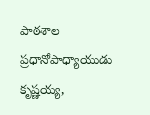పాఠశాల ప్రధానోపాధ్యాయుడు కృష్ణయ్య,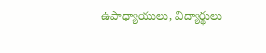ఉపాధ్యాయులు, విద్యార్థులు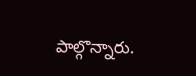పాల్గొన్నారు.